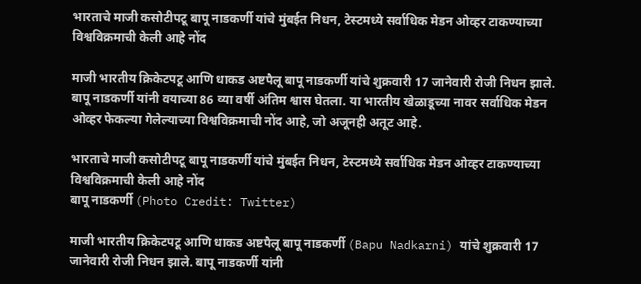भारताचे माजी कसोटीपटू बापू नाडकर्णी यांचे मुंबईत निधन, टेस्टमध्ये सर्वाधिक मेडन ओव्हर टाकण्याच्या विश्वविक्रमाची केली आहे नोंद

माजी भारतीय क्रिकेटपटू आणि धाकड अष्टपैलू बापू नाडकर्णी यांचे शुक्रवारी 17 जानेवारी रोजी निधन झाले. बापू नाडकर्णी यांनी वयाच्या 86 व्या वर्षी अंतिम श्वास घेतला. या भारतीय खेळाडूच्या नावर सर्वाधिक मेडन ओव्हर फेकल्या गेलेल्याच्या विश्वविक्रमाची नोंद आहे, जो अजूनही अतूट आहे.

भारताचे माजी कसोटीपटू बापू नाडकर्णी यांचे मुंबईत निधन, टेस्टमध्ये सर्वाधिक मेडन ओव्हर टाकण्याच्या विश्वविक्रमाची केली आहे नोंद
बापू नाडकर्णी (Photo Credit: Twitter)

माजी भारतीय क्रिकेटपटू आणि धाकड अष्टपैलू बापू नाडकर्णी (Bapu Nadkarni) यांचे शुक्रवारी 17 जानेवारी रोजी निधन झाले. बापू नाडकर्णी यांनी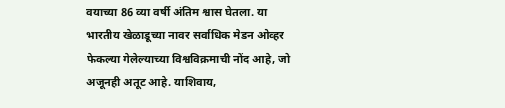वयाच्या 86 व्या वर्षी अंतिम श्वास घेतला. या भारतीय खेळाडूच्या नावर सर्वाधिक मेडन ओव्हर फेकल्या गेलेल्याच्या विश्वविक्रमाची नोंद आहे, जो अजूनही अतूट आहे. याशिवाय,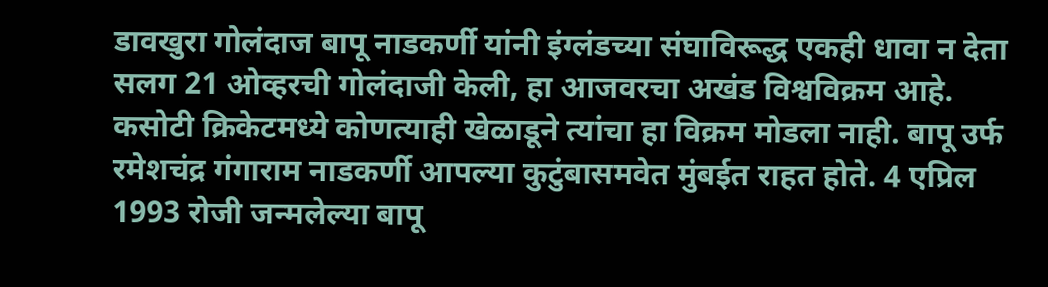डावखुरा गोलंदाज बापू नाडकर्णी यांनी इंग्लंडच्या संघाविरूद्ध एकही धावा न देता सलग 21 ओव्हरची गोलंदाजी केली, हा आजवरचा अखंड विश्वविक्रम आहे. कसोटी क्रिकेटमध्ये कोणत्याही खेळाडूने त्यांचा हा विक्रम मोडला नाही. बापू उर्फ रमेशचंद्र गंगाराम नाडकर्णी आपल्या कुटुंबासमवेत मुंबईत राहत होते. 4 एप्रिल 1993 रोजी जन्मलेल्या बापू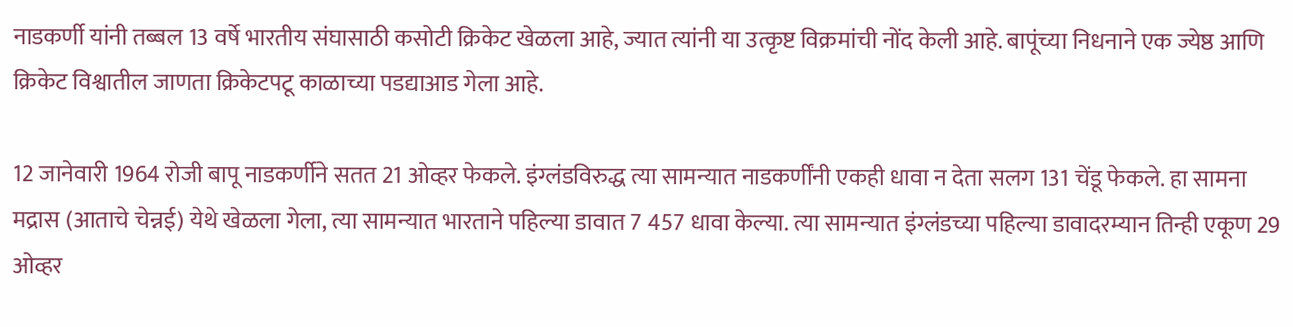नाडकर्णी यांनी तब्बल 13 वर्षे भारतीय संघासाठी कसोटी क्रिकेट खेळला आहे, ज्यात त्यांनी या उत्कृष्ट विक्रमांची नोंद केली आहे. बापूंच्या निधनाने एक ज्येष्ठ आणि क्रिकेट विश्वातील जाणता क्रिकेटपटू काळाच्या पडद्याआड गेला आहे.

12 जानेवारी 1964 रोजी बापू नाडकर्णीने सतत 21 ओव्हर फेकले. इंग्लंडविरुद्ध त्या सामन्यात नाडकर्णींनी एकही धावा न देता सलग 131 चेंडू फेकले. हा सामना मद्रास (आताचे चेन्नई) येथे खेळला गेला, त्या सामन्यात भारताने पहिल्या डावात 7 457 धावा केल्या. त्या सामन्यात इंग्लंडच्या पहिल्या डावादरम्यान तिन्ही एकूण 29 ओव्हर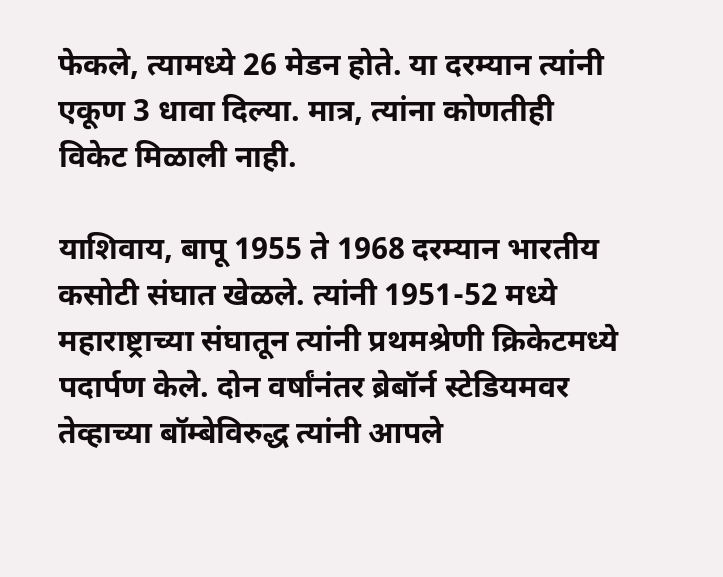फेकले, त्यामध्ये 26 मेडन होते. या दरम्यान त्यांनी एकूण 3 धावा दिल्या. मात्र, त्यांना कोणतीही विकेट मिळाली नाही.

याशिवाय, बापू 1955 ते 1968 दरम्यान भारतीय कसोटी संघात खेळले. त्यांनी 1951-52 मध्ये महाराष्ट्राच्या संघातून त्यांनी प्रथमश्रेणी क्रिकेटमध्ये पदार्पण केले. दोन वर्षांनंतर ब्रेबॉर्न स्टेडियमवर तेव्हाच्या बॉम्बेविरुद्ध त्यांनी आपले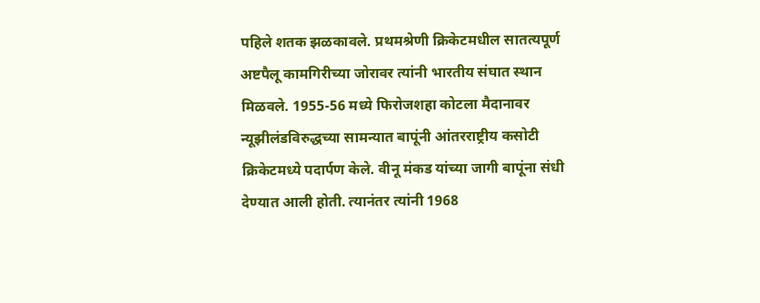पहिले शतक झळकावले. प्रथमश्रेणी क्रिकेटमधील सातत्यपूर्ण अष्टपैलू कामगिरीच्या जोरावर त्यांनी भारतीय संघात स्थान मिळवले. 1955-56 मध्ये फिरोजशहा कोटला मैदानावर न्यूझीलंडविरुद्धच्या सामन्यात बापूंनी आंतरराष्ट्रीय कसोटी क्रिकेटमध्ये पदार्पण केले. वीनू मंकड यांच्या जागी बापूंना संधी देण्यात आली होती. त्यानंतर त्यांनी 1968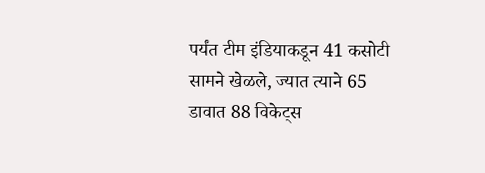पर्यंत टीम इंडियाकडून 41 कसोटी सामने खेळले, ज्यात त्याने 65 डावात 88 विकेट्स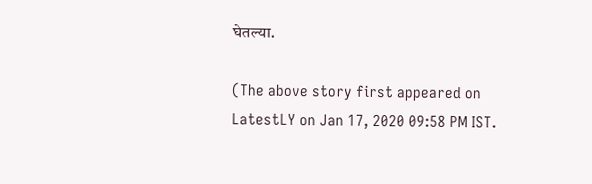घेतल्या.

(The above story first appeared on LatestLY on Jan 17, 2020 09:58 PM IST.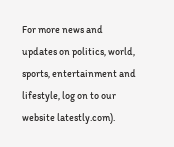For more news and updates on politics, world, sports, entertainment and lifestyle, log on to our website latestly.com).